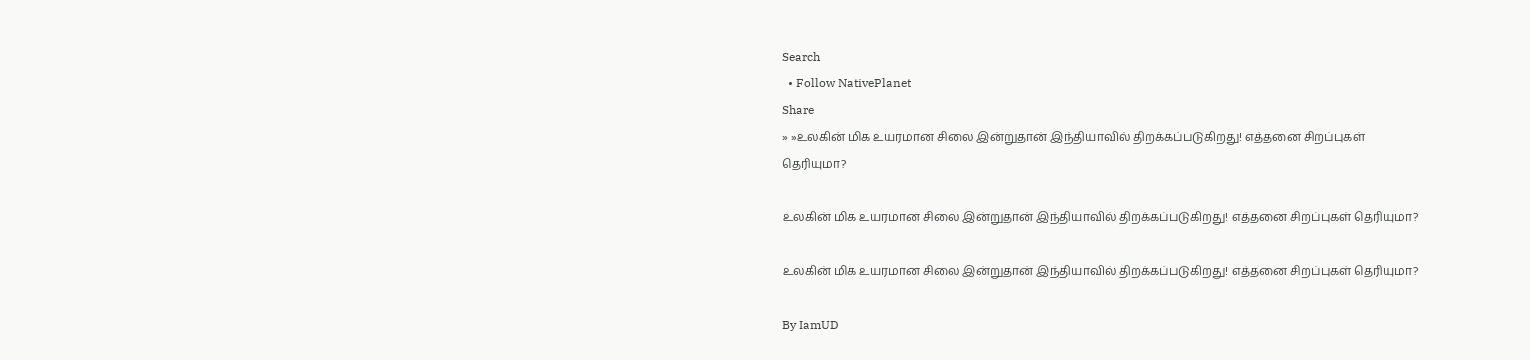Search
  • Follow NativePlanet
Share
» »உலகின் மிக உயரமான சிலை இன்றுதான் இந்தியாவில் திறக்கப்படுகிறது! எத்தனை சிறப்புகள் தெரியுமா?

உலகின் மிக உயரமான சிலை இன்றுதான் இந்தியாவில் திறக்கப்படுகிறது! எத்தனை சிறப்புகள் தெரியுமா?

உலகின் மிக உயரமான சிலை இன்றுதான் இந்தியாவில் திறக்கப்படுகிறது! எத்தனை சிறப்புகள் தெரியுமா?

By IamUD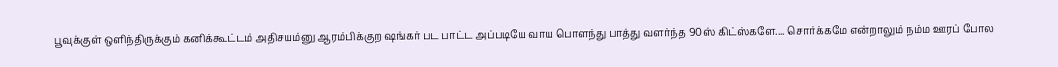பூவுக்குள் ஒளிந்திருக்கும் கனிக்கூட்டம் அதிசயம்னு ஆரம்பிக்குற ஷங்கர் பட பாட்ட அப்படியே வாய பொளந்து பாத்து வளர்ந்த 90ஸ் கிட்ஸ்களே.... சொர்க்கமே என்றாலும் நம்ம ஊரப் போல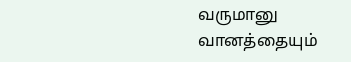வருமானு வானத்தையும்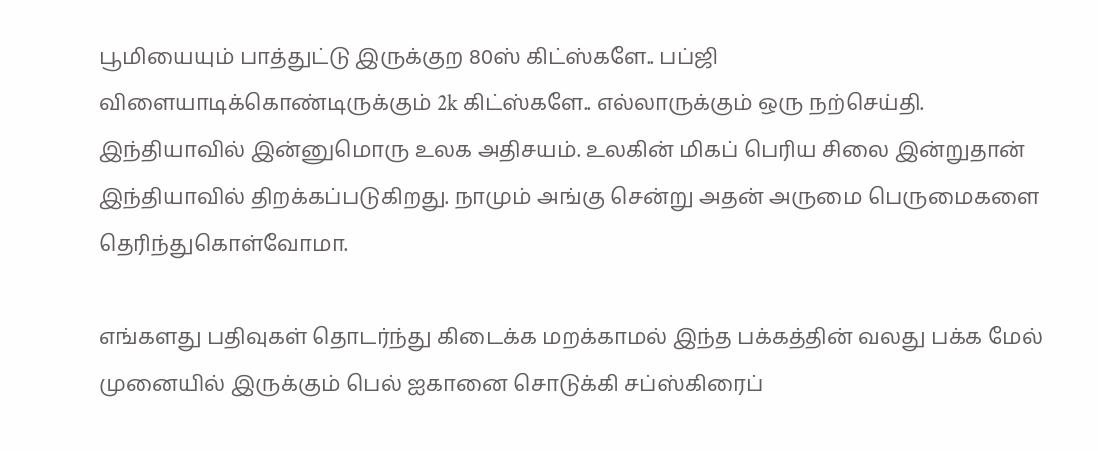பூமியையும் பாத்துட்டு இருக்குற 80ஸ் கிட்ஸ்களே.. பப்ஜி விளையாடிக்கொண்டிருக்கும் 2k கிட்ஸ்களே.. எல்லாருக்கும் ஒரு நற்செய்தி. இந்தியாவில் இன்னுமொரு உலக அதிசயம். உலகின் மிகப் பெரிய சிலை இன்றுதான் இந்தியாவில் திறக்கப்படுகிறது. நாமும் அங்கு சென்று அதன் அருமை பெருமைகளை தெரிந்துகொள்வோமா.

எங்களது பதிவுகள் தொடர்ந்து கிடைக்க மறக்காமல் இந்த பக்கத்தின் வலது பக்க மேல் முனையில் இருக்கும் பெல் ஐகானை சொடுக்கி சப்ஸ்கிரைப்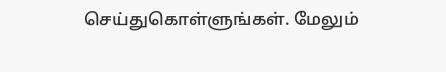செய்துகொள்ளுங்கள். மேலும்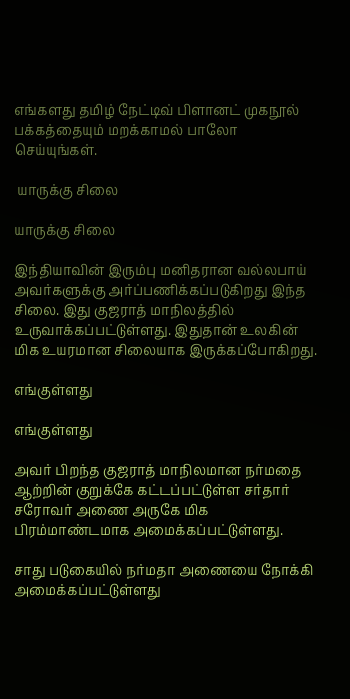எங்களது தமிழ் நேட்டிவ் பிளானட் முகநூல் பக்கத்தையும் மறக்காமல் பாலோ செய்யுங்கள்.

 யாருக்கு சிலை

யாருக்கு சிலை

இந்தியாவின் இரும்பு மனிதரான வல்லபாய் அவர்களுக்கு அர்ப்பணிக்கப்படுகிறது இந்த சிலை. இது குஜராத் மாநிலத்தில் உருவாக்கப்பட்டுள்ளது. இதுதான் உலகின் மிக உயரமான சிலையாக இருக்கப்போகிறது.

எங்குள்ளது

எங்குள்ளது

அவர் பிறந்த குஜராத் மாநிலமான நர்மதை ஆற்றின் குறுக்கே கட்டப்பட்டுள்ள சர்தார் சரோவர் அணை அருகே மிக பிரம்மாண்டமாக அமைக்கப்பட்டுள்ளது.

சாது படுகையில் நர்மதா அணையை நோக்கி அமைக்கப்பட்டுள்ளது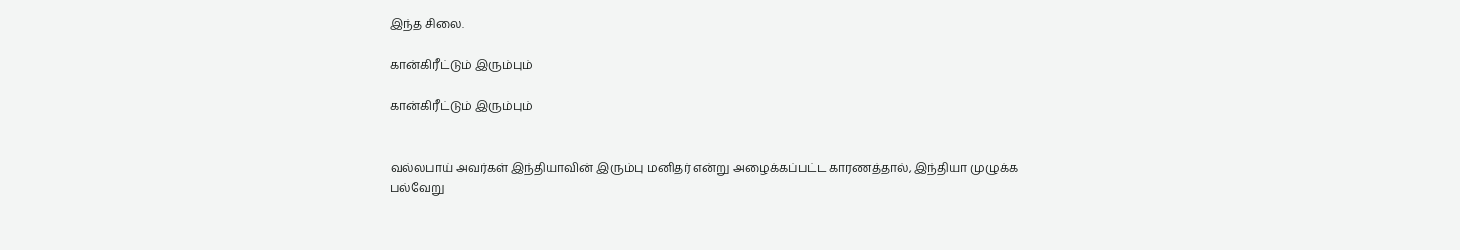இந்த சிலை.

கான்கிரீட்டும் இரும்பும்

கான்கிரீட்டும் இரும்பும்


வல்லபாய் அவர்கள் இந்தியாவின் இரும்பு மனிதர் என்று அழைக்கப்பட்ட காரணத்தால், இந்தியா முழுக்க பல்வேறு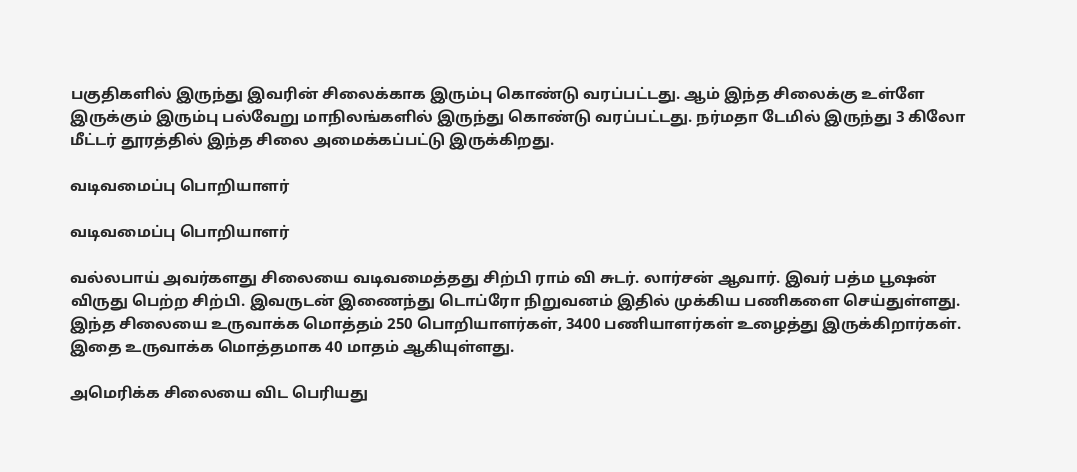பகுதிகளில் இருந்து இவரின் சிலைக்காக இரும்பு கொண்டு வரப்பட்டது. ஆம் இந்த சிலைக்கு உள்ளே இருக்கும் இரும்பு பல்வேறு மாநிலங்களில் இருந்து கொண்டு வரப்பட்டது. நர்மதா டேமில் இருந்து 3 கிலோ மீட்டர் தூரத்தில் இந்த சிலை அமைக்கப்பட்டு இருக்கிறது.

வடிவமைப்பு பொறியாளர்

வடிவமைப்பு பொறியாளர்

வல்லபாய் அவர்களது சிலையை வடிவமைத்தது சிற்பி ராம் வி சுடர். லார்சன் ஆவார். இவர் பத்ம பூஷன் விருது பெற்ற சிற்பி. இவருடன் இணைந்து டொப்ரோ நிறுவனம் இதில் முக்கிய பணிகளை செய்துள்ளது. இந்த சிலையை உருவாக்க மொத்தம் 250 பொறியாளர்கள், 3400 பணியாளர்கள் உழைத்து இருக்கிறார்கள். இதை உருவாக்க மொத்தமாக 40 மாதம் ஆகியுள்ளது.

அமெரிக்க சிலையை விட பெரியது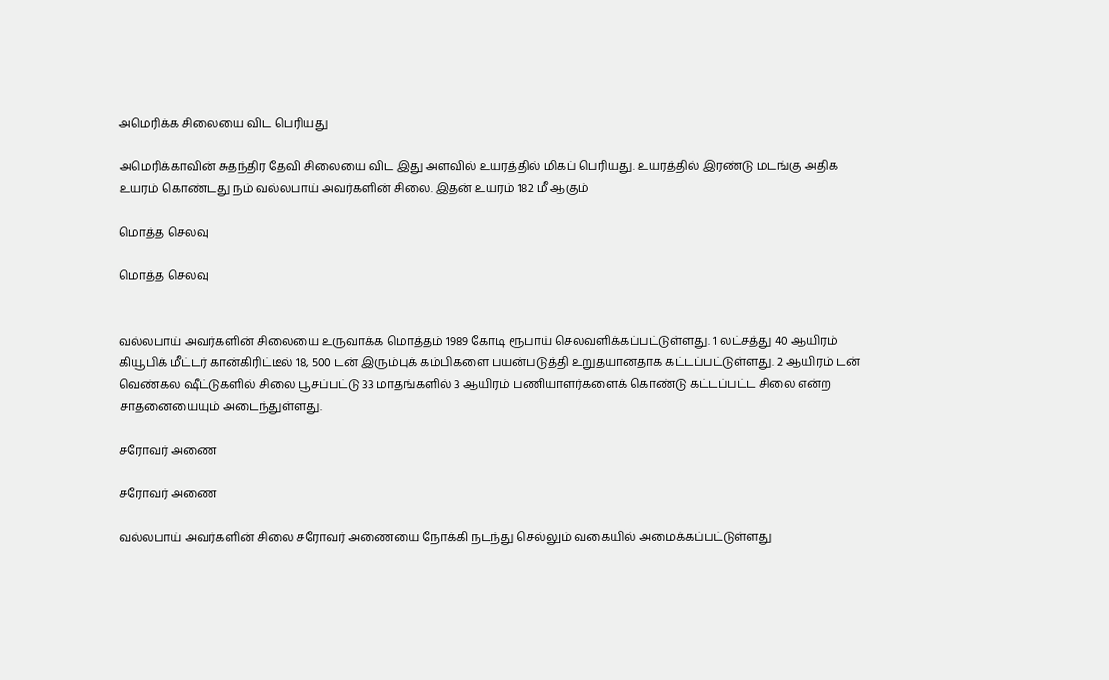அமெரிக்க சிலையை விட பெரியது

அமெரிக்காவின் சுதந்திர தேவி சிலையை விட இது அளவில் உயரத்தில் மிகப் பெரியது. உயரத்தில் இரண்டு மடங்கு அதிக உயரம் கொண்டது நம் வல்லபாய் அவர்களின் சிலை. இதன் உயரம் 182 மீ ஆகும்

மொத்த செலவு

மொத்த செலவு


வல்லபாய் அவர்களின் சிலையை உருவாக்க மொத்தம் 1989 கோடி ரூபாய் செலவளிக்கப்பட்டுள்ளது. 1 லட்சத்து 40 ஆயிரம் கியூபிக் மீட்டர் கான்கிரிட்டீல் 18, 500 டன் இரும்புக் கம்பிகளை பயன்படுத்தி உறுதயானதாக கட்டப்பட்டுள்ளது. 2 ஆயிரம் டன் வெண்கல ஷீட்டுகளில் சிலை பூசப்பட்டு 33 மாதங்களில் 3 ஆயிரம் பணியாளர்களைக் கொண்டு கட்டப்பட்ட சிலை என்ற சாதனையையும் அடைந்துள்ளது.

சரோவர் அணை

சரோவர் அணை

வல்லபாய் அவர்களின் சிலை சரோவர் அணையை நோக்கி நடந்து செல்லும் வகையில் அமைக்கப்பட்டுள்ளது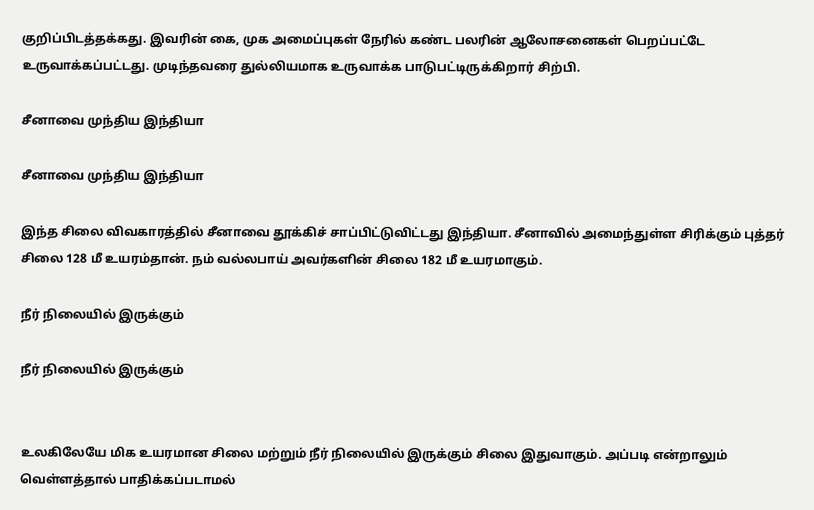குறிப்பிடத்தக்கது. இவரின் கை, முக அமைப்புகள் நேரில் கண்ட பலரின் ஆலோசனைகள் பெறப்பட்டே உருவாக்கப்பட்டது. முடிந்தவரை துல்லியமாக உருவாக்க பாடுபட்டிருக்கிறார் சிற்பி.

சீனாவை முந்திய இந்தியா

சீனாவை முந்திய இந்தியா

இந்த சிலை விவகாரத்தில் சீனாவை தூக்கிச் சாப்பிட்டுவிட்டது இந்தியா. சீனாவில் அமைந்துள்ள சிரிக்கும் புத்தர் சிலை 128 மீ உயரம்தான். நம் வல்லபாய் அவர்களின் சிலை 182 மீ உயரமாகும்.

நீர் நிலையில் இருக்கும்

நீர் நிலையில் இருக்கும்


உலகிலேயே மிக உயரமான சிலை மற்றும் நீர் நிலையில் இருக்கும் சிலை இதுவாகும். அப்படி என்றாலும் வெள்ளத்தால் பாதிக்கப்படாமல்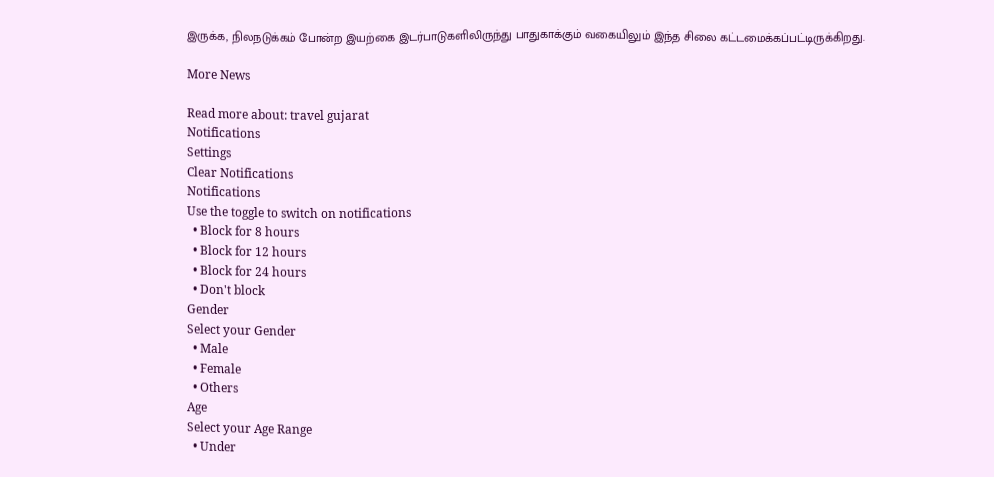இருக்க, நிலநடுக்கம் போன்ற இயற்கை இடர்பாடுகளிலிருந்து பாதுகாக்கும் வகையிலும் இந்த சிலை கட்டமைக்கப்பட்டிருக்கிறது.

More News

Read more about: travel gujarat
Notifications
Settings
Clear Notifications
Notifications
Use the toggle to switch on notifications
  • Block for 8 hours
  • Block for 12 hours
  • Block for 24 hours
  • Don't block
Gender
Select your Gender
  • Male
  • Female
  • Others
Age
Select your Age Range
  • Under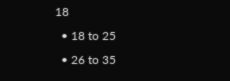18
  • 18 to 25
  • 26 to 35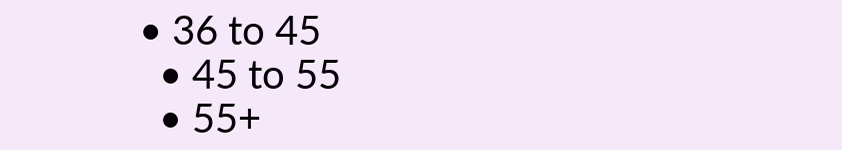• 36 to 45
  • 45 to 55
  • 55+